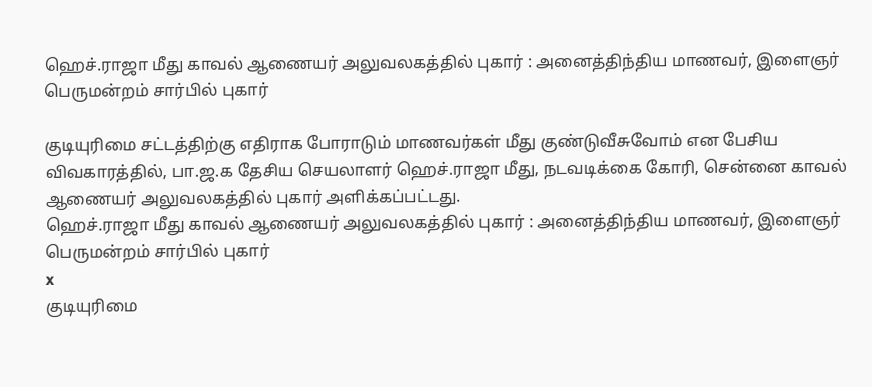ஹெச்.ராஜா மீது காவல் ஆணையர் அலுவலகத்தில் புகார் : அனைத்திந்திய மாணவர், இளைஞர் பெருமன்றம் சார்பில் புகார்

குடியுரிமை சட்டத்திற்கு எதிராக போராடும் மாணவர்கள் மீது குண்டுவீசுவோம் என பேசிய விவகாரத்தில், பா.ஜ.க தேசிய செயலாளர் ஹெச்.ராஜா மீது, நடவடிக்கை கோரி, சென்னை காவல் ஆணையர் அலுவலகத்தில் புகார் அளிக்கப்பட்டது.
ஹெச்.ராஜா மீது காவல் ஆணையர் அலுவலகத்தில் புகார் : அனைத்திந்திய மாணவர், இளைஞர் பெருமன்றம் சார்பில் புகார்
x
குடியுரிமை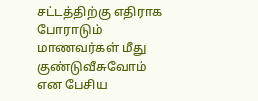சட்டத்திற்கு எதிராக போராடும் மாணவர்கள் மீது குண்டுவீசுவோம் என பேசிய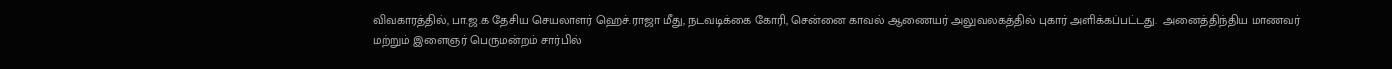விவகாரத்தில், பா.ஜ.க தேசிய செயலாளர் ஹெச்.ராஜா மீது, நடவடிக்கை கோரி, சென்னை காவல் ஆணையர் அலுவலகத்தில் புகார் அளிக்கப்பட்டது.  அனைத்திந்திய மாணவர் மற்றும் இளைஞர் பெருமன்றம் சார்பில்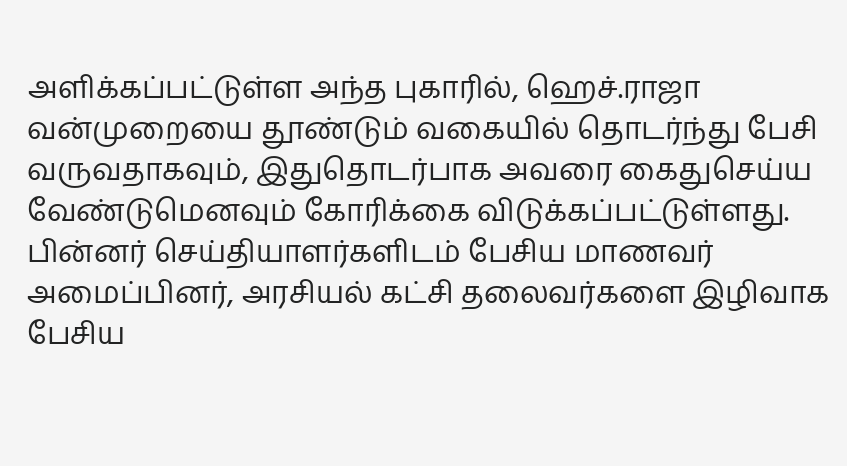அளிக்கப்பட்டுள்ள அந்த புகாரில், ஹெச்.ராஜா வன்முறையை தூண்டும் வகையில் தொடர்ந்து பேசி வருவதாகவும், இதுதொடர்பாக அவரை கைதுசெய்ய வேண்டுமெனவும் கோரிக்கை விடுக்கப்பட்டுள்ளது. பின்னர் செய்தியாளர்களிடம் பேசிய மாணவர் அமைப்பினர், அரசியல் கட்சி தலைவர்களை இழிவாக பேசிய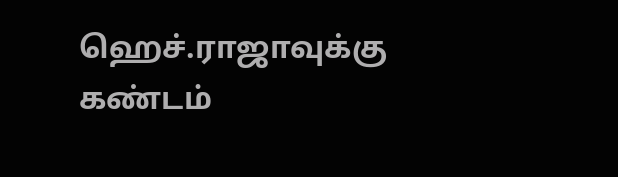ஹெச்.ராஜாவுக்கு கண்டம்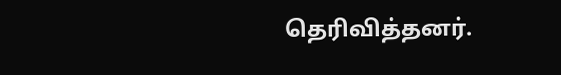தெரிவித்தனர்.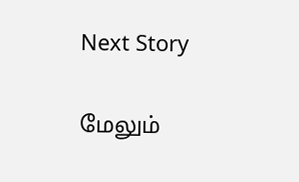Next Story

மேலும்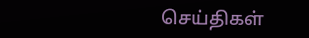செய்திகள்